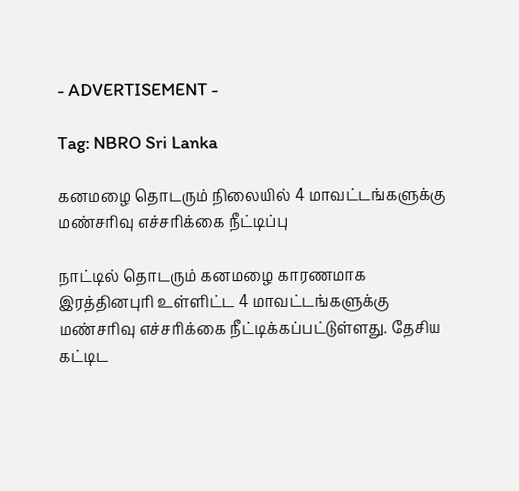- ADVERTISEMENT -

Tag: NBRO Sri Lanka

கனமழை தொடரும் நிலையில் 4 மாவட்டங்களுக்கு மண்சரிவு எச்சரிக்கை நீட்டிப்பு

நாட்டில் தொடரும் கனமழை காரணமாக இரத்தினபுரி உள்ளிட்ட 4 மாவட்டங்களுக்கு மண்சரிவு எச்சரிக்கை நீட்டிக்கப்பட்டுள்ளது. தேசிய கட்டிட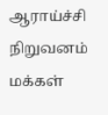ஆராய்ச்சி நிறுவனம் மக்கள்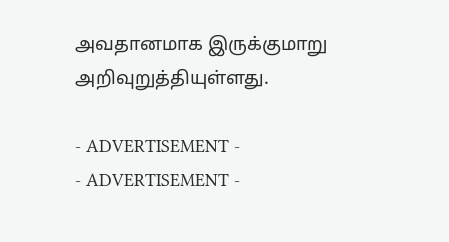அவதானமாக இருக்குமாறு அறிவுறுத்தியுள்ளது.

- ADVERTISEMENT -
- ADVERTISEMENT -